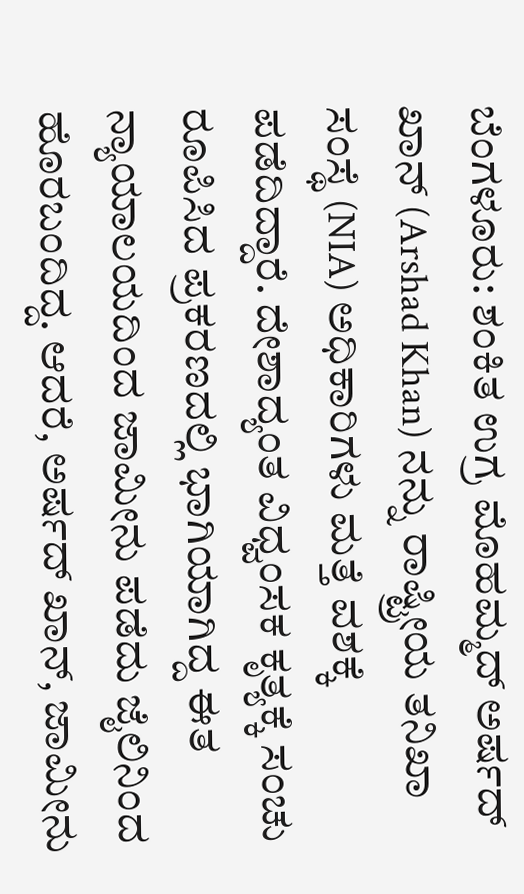ಬೆಂಗಳೂರು: ಶಂಕಿತ ಉಗ್ರ ಮೊಹಮ್ಮದ್ ಅರ್ಷದ್ ಖಾನ್ (Arshad Khan) ನನ್ನು ರಾಷ್ಟ್ರೀಯ ತನಿಖಾ ಸಂಸ್ಥೆ (NIA) ಅಧಿಕಾರಿಗಳು ಮತ್ತೆ ವಶಕ್ಕೆ ಪಡೆದಿದ್ದಾರೆ. ದೇಶಾದ್ಯಂತ ವಿಧ್ವಂಸಕ ಕೃತ್ಯಕ್ಕೆ ಸಂಚು ರೂಪಿಸಿದ ಪ್ರಕರಣದಲ್ಲಿ ಭಾಗಿಯಾಗಿದ್ದ ಈತ ನ್ಯಾಯಾಲಯದಿಂದ ಜಾಮೀನು ಪಡೆದು ಜೈಲಿನಿಂದ ಹೊರಬಂದಿದ್ದ. ಆದರೆ, ಅರ್ಷದ್ ಖಾನ್, ಜಾಮೀನು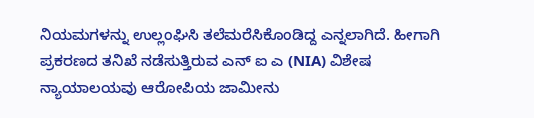ನಿಯಮಗಳನ್ನು ಉಲ್ಲಂಘಿಸಿ ತಲೆಮರೆಸಿಕೊಂಡಿದ್ದ ಎನ್ನಲಾಗಿದೆ. ಹೀಗಾಗಿ ಪ್ರಕರಣದ ತನಿಖೆ ನಡೆಸುತ್ತಿರುವ ಎನ್ ಐ ಎ (NIA) ವಿಶೇಷ ನ್ಯಾಯಾಲಯವು ಆರೋಪಿಯ ಜಾಮೀನು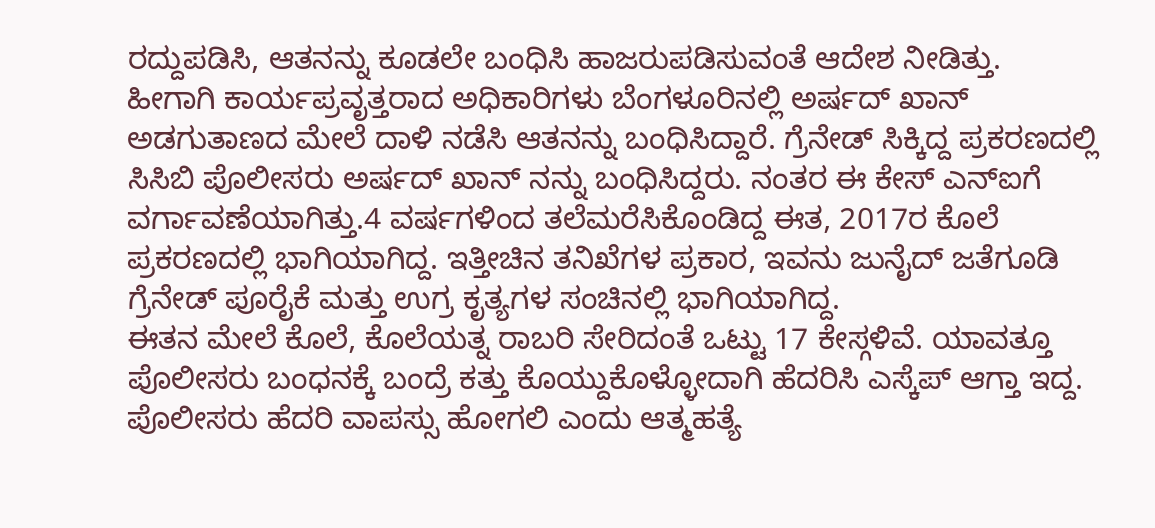ರದ್ದುಪಡಿಸಿ, ಆತನನ್ನು ಕೂಡಲೇ ಬಂಧಿಸಿ ಹಾಜರುಪಡಿಸುವಂತೆ ಆದೇಶ ನೀಡಿತ್ತು.
ಹೀಗಾಗಿ ಕಾರ್ಯಪ್ರವೃತ್ತರಾದ ಅಧಿಕಾರಿಗಳು ಬೆಂಗಳೂರಿನಲ್ಲಿ ಅರ್ಷದ್ ಖಾನ್ ಅಡಗುತಾಣದ ಮೇಲೆ ದಾಳಿ ನಡೆಸಿ ಆತನನ್ನು ಬಂಧಿಸಿದ್ದಾರೆ. ಗ್ರೆನೇಡ್ ಸಿಕ್ಕಿದ್ದ ಪ್ರಕರಣದಲ್ಲಿ ಸಿಸಿಬಿ ಪೊಲೀಸರು ಅರ್ಷದ್ ಖಾನ್ ನನ್ನು ಬಂಧಿಸಿದ್ದರು. ನಂತರ ಈ ಕೇಸ್ ಎನ್ಐಗೆ ವರ್ಗಾವಣೆಯಾಗಿತ್ತು.4 ವರ್ಷಗಳಿಂದ ತಲೆಮರೆಸಿಕೊಂಡಿದ್ದ ಈತ, 2017ರ ಕೊಲೆ ಪ್ರಕರಣದಲ್ಲಿ ಭಾಗಿಯಾಗಿದ್ದ. ಇತ್ತೀಚಿನ ತನಿಖೆಗಳ ಪ್ರಕಾರ, ಇವನು ಜುನೈದ್ ಜತೆಗೂಡಿ ಗ್ರೆನೇಡ್ ಪೂರೈಕೆ ಮತ್ತು ಉಗ್ರ ಕೃತ್ಯಗಳ ಸಂಚಿನಲ್ಲಿ ಭಾಗಿಯಾಗಿದ್ದ.
ಈತನ ಮೇಲೆ ಕೊಲೆ, ಕೊಲೆಯತ್ನ ರಾಬರಿ ಸೇರಿದಂತೆ ಒಟ್ಟು 17 ಕೇಸ್ಗಳಿವೆ. ಯಾವತ್ತೂ ಪೊಲೀಸರು ಬಂಧನಕ್ಕೆ ಬಂದ್ರೆ ಕತ್ತು ಕೊಯ್ದುಕೊಳ್ಳೋದಾಗಿ ಹೆದರಿಸಿ ಎಸ್ಕೆಪ್ ಆಗ್ತಾ ಇದ್ದ. ಪೊಲೀಸರು ಹೆದರಿ ವಾಪಸ್ಸು ಹೋಗಲಿ ಎಂದು ಆತ್ಮಹತ್ಯೆ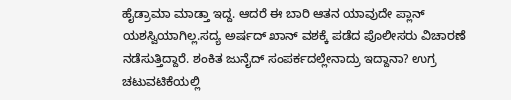ಹೈಡ್ರಾಮಾ ಮಾಡ್ತಾ ಇದ್ದ. ಆದರೆ ಈ ಬಾರಿ ಆತನ ಯಾವುದೇ ಪ್ಲಾನ್ ಯಶಸ್ವಿಯಾಗಿಲ್ಲ.ಸದ್ಯ ಅರ್ಷದ್ ಖಾನ್ ವಶಕ್ಕೆ ಪಡೆದ ಪೊಲೀಸರು ವಿಚಾರಣೆ ನಡೆಸುತ್ತಿದ್ದಾರೆ. ಶಂಕಿತ ಜುನೈದ್ ಸಂಪರ್ಕದಲ್ಲೇನಾದ್ರು ಇದ್ದಾನಾ? ಉಗ್ರ ಚಟುವಟಿಕೆಯಲ್ಲಿ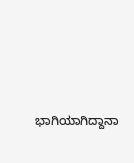ಭಾಗಿಯಾಗಿದ್ದಾನಾ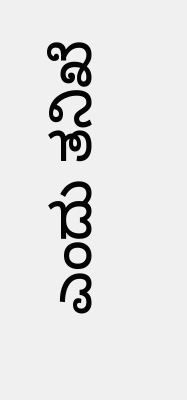ಎಂದು ತನಿಖೆ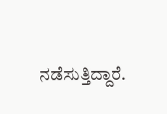ನಡೆಸುತ್ತಿದ್ದಾರೆ.